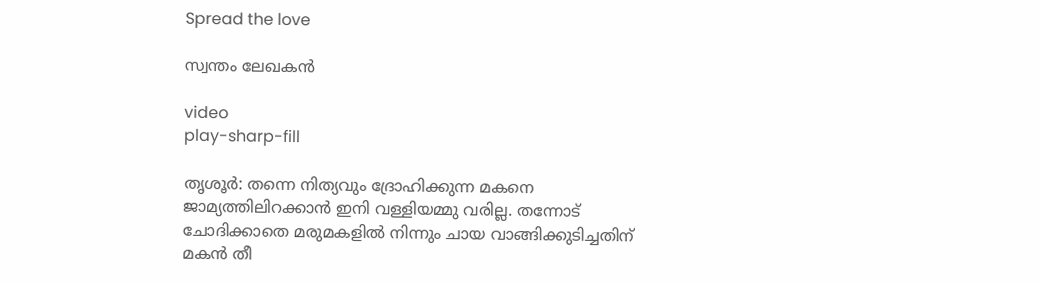Spread the love

സ്വന്തം ലേഖകൻ

video
play-sharp-fill

തൃശൂർ: തന്നെ നിത്യവും ദ്രോഹിക്കുന്ന മകനെ ജാമ്യത്തിലിറക്കാൻ ഇനി വള്ളിയമ്മു വരില്ല. തന്നോട് ചോദിക്കാതെ മരുമകളിൽ നിന്നും ചായ വാങ്ങിക്കുടിച്ചതിന് മകൻ തീ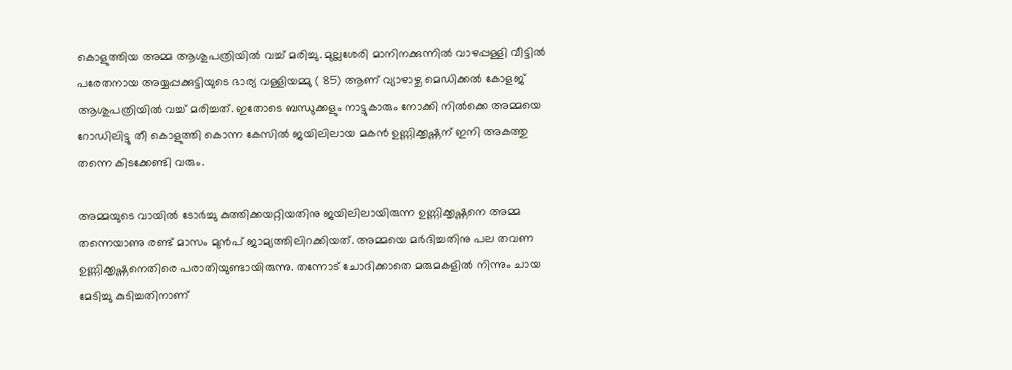കൊളുത്തിയ അമ്മ ആശുപത്രിയിൽ വച്ച് മരിച്ചു. മുല്ലശേരി മാനിനക്കുന്നിൽ വാഴപ്പള്ളി വീട്ടിൽ പരേതനായ അയ്യപ്പക്കുട്ടിയുടെ ഭാര്യ വള്ളിയമ്മു ( 85) ആണ് വ്യാഴാഴ്ച മെഡിക്കൽ കോളജ് ആശുപത്രിയിൽ വച്ച് മരിച്ചത്. ഇതോടെ ബന്ധുക്കളും നാട്ടുകാരും നോക്കി നിൽക്കെ അമ്മയെ റോഡിലിട്ടു തീ കൊളുത്തി കൊന്ന കേസിൽ ജയിലിലായ മകൻ ഉണ്ണിക്കൃഷ്ണന് ഇനി അകത്തു തന്നെ കിടക്കേണ്ടി വരും.

അമ്മയുടെ വായിൽ ടോർച്ചു കുത്തിക്കയറ്റിയതിനു ജയിലിലായിരുന്ന ഉണ്ണിക്കൃഷ്ണനെ അമ്മ തന്നെയാണു രണ്ട് മാസം മുൻപ് ജാമ്യത്തിലിറക്കിയത്. അമ്മയെ മർദിച്ചതിനു പല തവണ ഉണ്ണിക്കൃഷ്ണനെതിരെ പരാതിയുണ്ടായിരുന്നു. തന്നോട് ചോദിക്കാതെ മരുമകളിൽ നിന്നും ചായ മേടിച്ചു കുടിച്ചതിനാണ്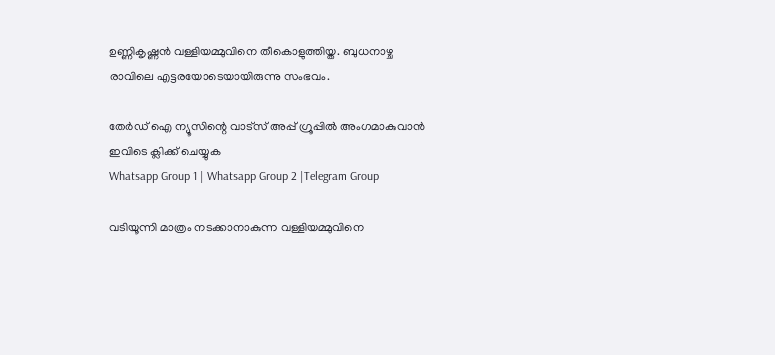ഉണ്ണികൃഷ്ണൻ വള്ളിയമ്മുവിനെ തീകൊളുത്തിയ്ത. ബുധനാഴ്ച രാവിലെ എട്ടരയോടെയായിരുന്നു സംഭവം.

തേർഡ് ഐ ന്യൂസിന്റെ വാട്സ് അപ്പ് ഗ്രൂപ്പിൽ അംഗമാകുവാൻ ഇവിടെ ക്ലിക്ക് ചെയ്യുക
Whatsapp Group 1 | Whatsapp Group 2 |Telegram Group

വടിയൂന്നി മാത്രം നടക്കാനാകുന്ന വള്ളിയമ്മുവിനെ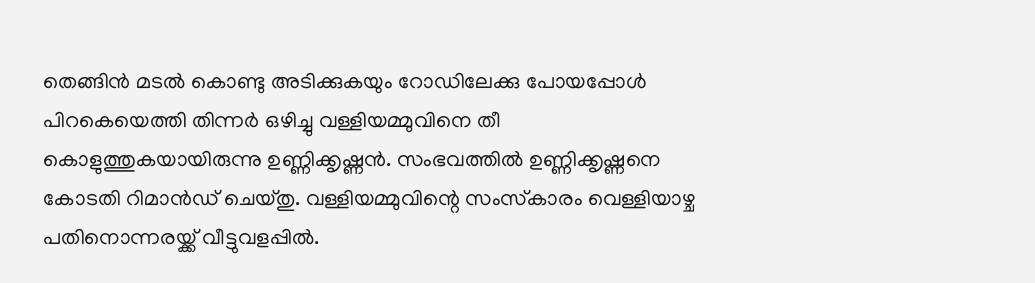തെങ്ങിൻ മടൽ കൊണ്ടു അടിക്കുകയും റോഡിലേക്കു പോയപ്പോൾ പിറകെയെത്തി തിന്നർ ഒഴിച്ചു വള്ളിയമ്മുവിനെ തീ കൊളുത്തുകയായിരുന്നു ഉണ്ണിക്കൃഷ്ണൻ. സംഭവത്തിൽ ഉണ്ണിക്കൃഷ്ണനെ കോടതി റിമാൻഡ് ചെയ്തു. വള്ളിയമ്മുവിന്റെ സംസ്‌കാരം വെള്ളിയാഴ്ച പതിനൊന്നരയ്ക്ക് വീട്ടുവളപ്പിൽ.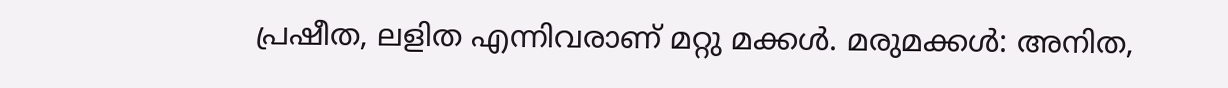പ്രഷീത, ലളിത എന്നിവരാണ് മറ്റു മക്കൾ. മരുമക്കൾ: അനിത,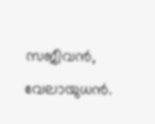സജീവൻ, വേലായുധൻ.